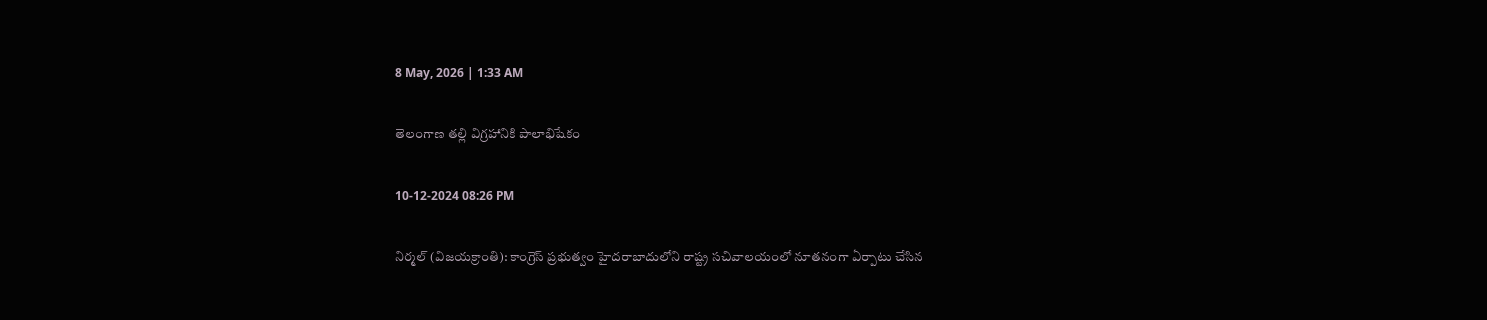8 May, 2026 | 1:33 AM

తెలంగాణ తల్లి విగ్రహానికి పాలాభిషేకం

10-12-2024 08:26 PM

నిర్మల్ (విజయక్రాంతి): కాంగ్రెస్ ప్రభుత్వం హైదరాబాదులోని రాష్ట్ర సచివాలయంలో నూతనంగా ఏర్పాటు చేసిన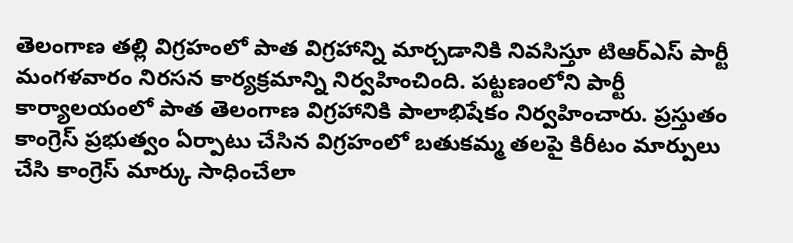తెలంగాణ తల్లి విగ్రహంలో పాత విగ్రహాన్ని మార్చడానికి నివసిస్తూ టిఆర్ఎస్ పార్టీ మంగళవారం నిరసన కార్యక్రమాన్ని నిర్వహించింది. పట్టణంలోని పార్టీ కార్యాలయంలో పాత తెలంగాణ విగ్రహానికి పాలాభిషేకం నిర్వహించారు. ప్రస్తుతం కాంగ్రెస్ ప్రభుత్వం ఏర్పాటు చేసిన విగ్రహంలో బతుకమ్మ తలపై కిరీటం మార్పులు చేసి కాంగ్రెస్ మార్కు సాధించేలా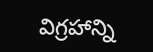విగ్రహాన్ని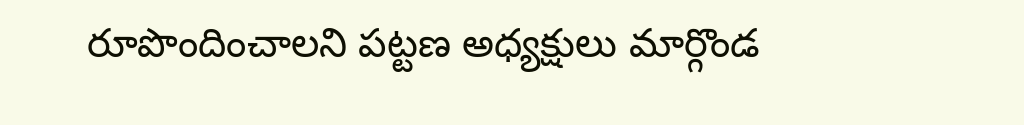రూపొందించాలని పట్టణ అధ్యక్షులు మార్గొండ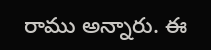రాము అన్నారు. ఈ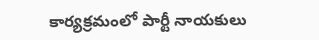కార్యక్రమంలో పార్టీ నాయకులు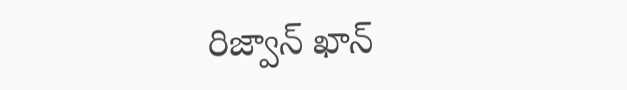రిజ్వాన్ ఖాన్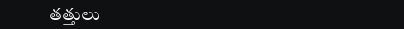తత్తులు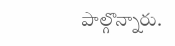పాల్గొన్నారు.